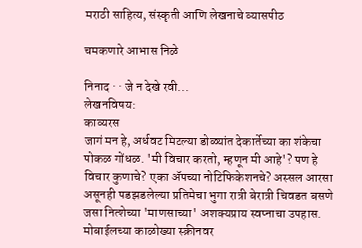मराठी साहित्य, संस्कृती आणि लेखनाचे व्यासपीठ

चमकणारे आभास निळे

निनाद · · जे न देखे रवी...
लेखनविषय:
काव्यरस
जागं मन हे, अर्धवट मिटल्या डोळ्यांत देकार्तेच्या का शंकेचा पोकळ गोंधळ. 'मी विचार करतो, म्हणून मी आहे'? पण हे विचार कुणाचे? एका ॲपच्या नोटिफिकेशनचे? अस्सल आरसा असूनही पडझडलेल्या प्रतिमेचा भुगा रात्री बेरात्री चिवडत बसणे जसा नित्शेच्या 'माणसाच्या' अशक्यप्राय स्वप्नाचा उपहास. मोबाईलच्या काळोख्या स्क्रीनवर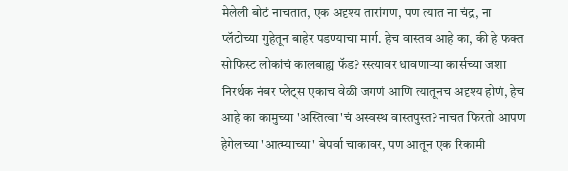मेलेली बोटं नाचतात, एक अदृश्य तारांगण, पण त्यात ना चंद्र, ना प्लॅटोच्या गुहेतून बाहेर पडण्याचा मार्ग. हेच वास्तव आहे का, की हे फक्त सोफिस्ट लोकांचं कालबाह्य फॅड? रस्त्यावर धावणाऱ्या कार्सच्या जशा निरर्थक नंबर प्लेट्स एकाच वेळी जगणं आणि त्यातूनच अदृश्य होणं, हेच आहे का कामुच्या 'अस्तित्वा'चं अस्वस्थ वास्तपुस्त? नाचत फिरतो आपण हेगेलच्या 'आत्म्याच्या' बेपर्वा चाकावर, पण आतून एक रिकामी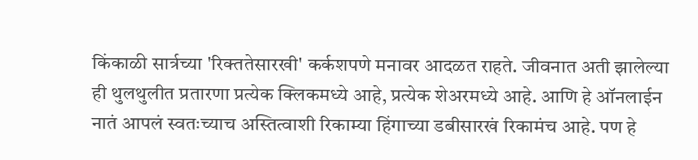किंकाळी सार्त्रच्या 'रिक्ततेसारखी' कर्कशपणे मनावर आदळत राहते. जीवनात अती झालेल्या ही थुलथुलीत प्रतारणा प्रत्येक क्लिकमध्ये आहे, प्रत्येक शेअरमध्ये आहे. आणि हे ऑनलाईन नातं आपलं स्वतःच्याच अस्तित्वाशी रिकाम्या हिंगाच्या डबीसारखं रिकामंच आहे. पण हे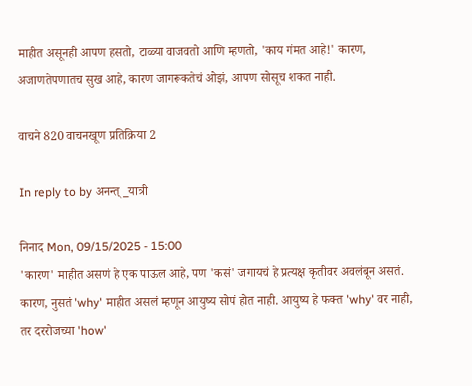माहीत असूनही आपण हसतो, टाळ्या वाजवतो आणि म्हणतो, 'काय गंमत आहे!' कारण, अजाणतेपणातच सुख आहे, कारण जागरूकतेचं ओझं, आपण सोसूच शकत नाही.

वाचने 820 वाचनखूण प्रतिक्रिया 2

In reply to by अनन्त्_यात्री

निनाद Mon, 09/15/2025 - 15:00
'कारण' माहीत असणं हे एक पाऊल आहे, पण 'कसं' जगायचं हे प्रत्यक्ष कृतीवर अवलंबून असतं. कारण, नुसतं 'why' माहीत असलं म्हणून आयुष्य सोपं होत नाही. आयुष्य हे फक्त 'why' वर नाही, तर दररोजच्या 'how'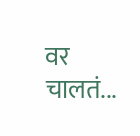वर चालतं...